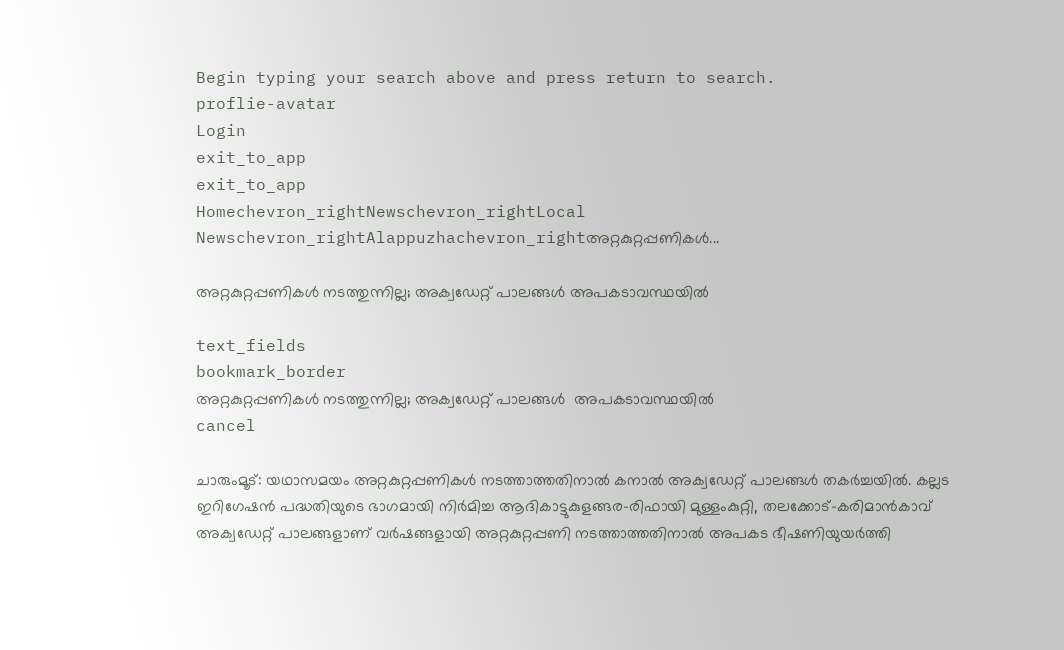Begin typing your search above and press return to search.
proflie-avatar
Login
exit_to_app
exit_to_app
Homechevron_rightNewschevron_rightLocal Newschevron_rightAlappuzhachevron_rightഅറ്റകുറ്റപ്പണികള്‍...

അറ്റകുറ്റപ്പണികള്‍ നടത്തുന്നില്ല; അക്വഡേറ്റ് പാലങ്ങള്‍ അപകടാവസ്ഥയിൽ

text_fields
bookmark_border
അറ്റകുറ്റപ്പണികള്‍ നടത്തുന്നില്ല; അക്വഡേറ്റ് പാലങ്ങള്‍  അപകടാവസ്ഥയിൽ
cancel

ചാരുംമൂട്: യഥാസമയം അറ്റകുറ്റപ്പണികള്‍ നടത്താത്തതിനാല്‍ കനാല്‍ അക്വഡേറ്റ് പാലങ്ങള്‍ തകർച്ചയിൽ. കല്ലട ഇറിഗേഷന്‍ പദ്ധതിയുടെ ഭാഗമായി നിര്‍മിച്ച ആദികാട്ടുകുളങ്ങര-രിഫായി മുള്ളംകുറ്റി, തലക്കോട്-കരിമാന്‍കാവ് അക്വഡേറ്റ് പാലങ്ങളാണ് വര്‍ഷങ്ങളായി അറ്റകുറ്റപ്പണി നടത്താത്തതിനാൽ അപകട ഭീഷണിയുയർത്തി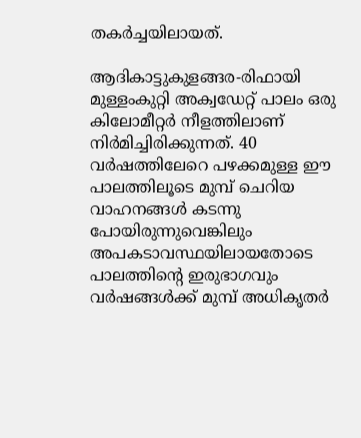തകർച്ചയിലായത്.

ആദികാട്ടുകുളങ്ങര-രിഫായി മുള്ളംകുറ്റി അക്വഡേറ്റ് പാലം ഒരു കിലോമീറ്റർ നീളത്തിലാണ് നിര്‍മിച്ചിരിക്കുന്നത്. 40 വര്‍ഷത്തിലേറെ പഴക്കമുള്ള ഈ പാലത്തിലൂടെ മുമ്പ് ചെറിയ വാഹനങ്ങള്‍ കടന്നു പോയിരുന്നുവെങ്കിലും അപകടാവസ്ഥയിലായതോടെ പാലത്തിന്റെ ഇരുഭാഗവും വർഷങ്ങൾക്ക് മുമ്പ് അധികൃതര്‍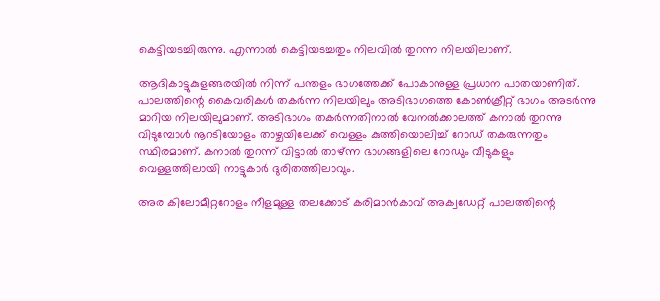കെട്ടിയടച്ചിരുന്നു. എന്നാൽ കെട്ടിയടച്ചതും നിലവിൽ തുറന്ന നിലയിലാണ്.

ആദികാട്ടുകുളങ്ങരയില്‍ നിന്ന് പന്തളം ഭാഗത്തേക്ക് പോകാനുള്ള പ്രധാന പാതയാണിത്. പാലത്തിന്റെ കൈവരികള്‍ തകര്‍ന്ന നിലയിലും അടിഭാഗത്തെ കോണ്‍ക്രീറ്റ് ഭാഗം അടര്‍ന്നു മാറിയ നിലയിലുമാണ്. അടിഭാഗം തകര്‍ന്നതിനാല്‍ വേനൽക്കാലത്ത് കനാൽ തുറന്നു വിടുമ്പോൾ നൂറടിയോളം താഴ്ചയിലേക്ക് വെള്ളം കുത്തിയൊലിച്ച് റോഡ് തകരുന്നതും സ്ഥിരമാണ്. കനാല്‍ തുറന്ന് വിട്ടാൽ താഴ്ന്ന ഭാഗങ്ങളിലെ റോഡും വീടുകളും വെള്ളത്തിലായി നാട്ടുകാർ ദുരിതത്തിലാവും.

അര കിലോമീറ്ററോളം നീളമുള്ള തലക്കോട് കരിമാന്‍കാവ് അക്വഡേറ്റ് പാലത്തിന്റെ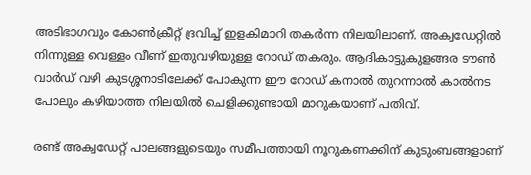അടിഭാഗവും കോണ്‍ക്രീറ്റ് ദ്രവിച്ച് ഇളകിമാറി തകര്‍ന്ന നിലയിലാണ്. അക്വഡേറ്റില്‍ നിന്നുള്ള വെള്ളം വീണ് ഇതുവഴിയുള്ള റോഡ് തകരും. ആദികാട്ടുകുളങ്ങര ടൗണ്‍ വാര്‍ഡ് വഴി കുടശ്ശനാടിലേക്ക് പോകുന്ന ഈ റോഡ് കനാല്‍ തുറന്നാൽ കാൽനട പോലും കഴിയാത്ത നിലയിൽ ചെളിക്കുണ്ടായി മാറുകയാണ് പതിവ്.

രണ്ട് അക്വഡേറ്റ് പാലങ്ങളുടെയും സമീപത്തായി നൂറുകണക്കിന് കുടുംബങ്ങളാണ്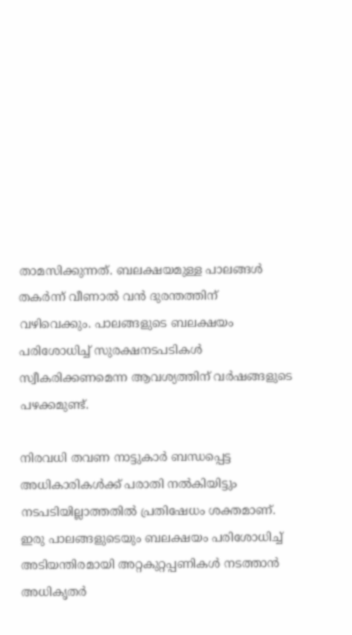താമസിക്കുന്നത്. ബലക്ഷയമുള്ള പാലങ്ങൾ തകര്‍ന്ന് വീണാല്‍ വൻ ദുരന്തത്തിന് വഴിവെക്കും. പാലങ്ങളുടെ ബലക്ഷയം പരിശോധിച്ച് സുരക്ഷനടപടികള്‍ സ്വീകരിക്കണമെന്ന ആവശ്യത്തിന് വര്‍ഷങ്ങളുടെ പഴക്കമുണ്ട്.

നിരവധി തവണ നാട്ടുകാർ ബന്ധപ്പെട്ട അധികാരികൾക്ക് പരാതി നല്‍കിയിട്ടും നടപടിയില്ലാത്തതില്‍ പ്രതിഷേധം ശക്തമാണ്. ഇരു പാലങ്ങളുടെയും ബലക്ഷയം പരിശോധിച്ച് അടിയന്തിരമായി അറ്റകുറ്റപ്പണികള്‍ നടത്താന്‍ അധികൃതര്‍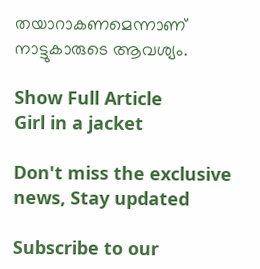തയാറാകണമെന്നാണ് നാട്ടുകാരുടെ ആവശ്യം.

Show Full Article
Girl in a jacket

Don't miss the exclusive news, Stay updated

Subscribe to our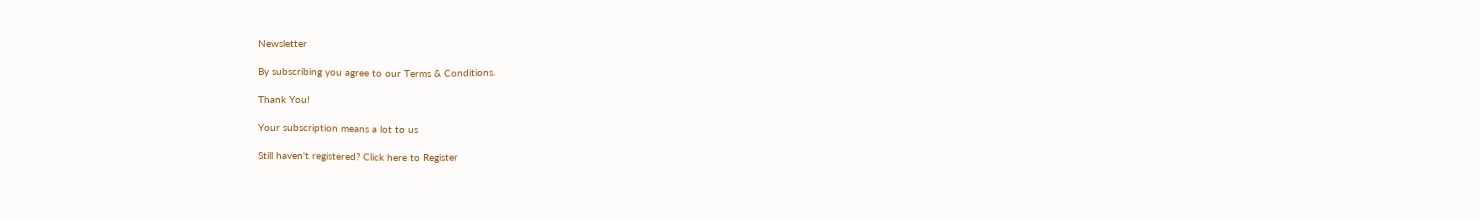Newsletter

By subscribing you agree to our Terms & Conditions.

Thank You!

Your subscription means a lot to us

Still haven't registered? Click here to Register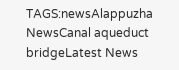TAGS:newsAlappuzha NewsCanal aqueduct bridgeLatest News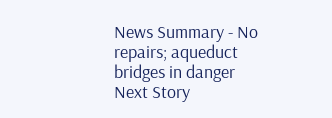News Summary - No repairs; aqueduct bridges in danger
Next Story